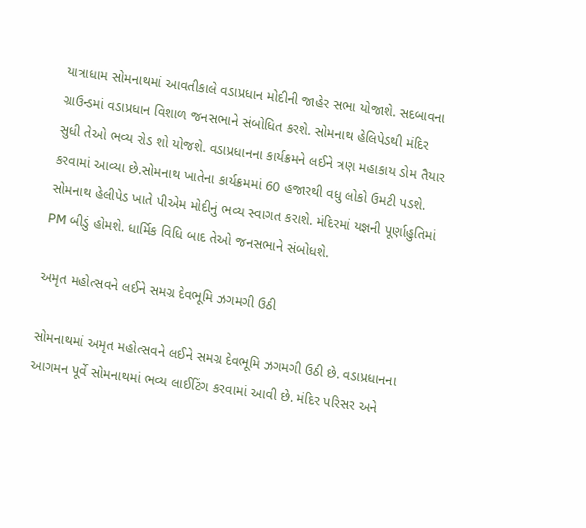યાત્રાધામ સોમનાથમાં આવતીકાલે વડાપ્રધાન મોદીની જાહેર સભા યોજાશે. સદબાવના ગ્રાઉન્ડમાં વડાપ્રધાન વિશાળ જનસભાને સંબોધિત કરશે. સોમનાથ હેલિપેડથી મંદિર સુધી તેઓ ભવ્ય રોડ શો યોજશે. વડાપ્રધાનના કાર્યક્રમને લઈને ત્રણ મહાકાય ડોમ તૈયાર કરવામાં આવ્યા છે.સોમનાથ ખાતેના કાર્યક્રમમાં 60 હજારથી વધુ લોકો ઉમટી પડશે. સોમનાથ હેલીપેડ ખાતે પીએમ મોદીનું ભવ્ય સ્વાગત કરાશે. મંદિરમાં યજ્ઞની પૂર્ણાહુતિમાં PM બીડું હોમશે. ધાર્મિક વિધિ બાદ તેઓ જનસભાને સંબોધશે.

અમૃત મહોત્સવને લઈને સમગ્ર દેવભૂમિ ઝગમગી ઉઠી

સોમનાથમાં અમૃત મહોત્સવને લઈને સમગ્ર દેવભૂમિ ઝગમગી ઉઠી છે. વડાપ્રધાનના આગમન પૂર્વે સોમનાથમાં ભવ્ય લાઈટિંગ કરવામાં આવી છે. મંદિર પરિસર અને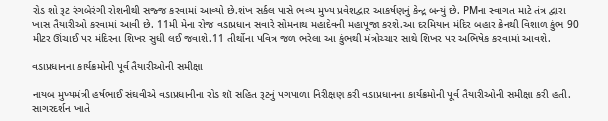રોડ શો રૂટ રંગબેરંગી રોશનીથી સજ્જ કરવામાં આવ્યો છે.શંખ સર્કલ પાસે ભવ્ય મુખ્ય પ્રવેશદ્વાર આકર્ષણનું કેન્દ્ર બન્યું છે. PMના સ્વાગત માટે તંત્ર દ્વારા ખાસ તૈયારીઓ કરવામાં આવી છે. 11મી મેના રોજ વડાપ્રધાન સવારે સોમનાથ મહાદેવની મહાપૂજા કરશે.આ દરમિયાન મંદિર બહાર ક્રેનથી વિશાળ કુંભ 90 મીટર ઊંચાઈ પર મંદિરના શિખર સુધી લઈ જવાશે.11 તીર્થોના પવિત્ર જળ ભરેલા આ કુંભથી મંત્રોચ્ચાર સાથે શિખર પર અભિષેક કરવામાં આવશે.

વડાપ્રધાનના કાર્યક્રમોની પૂર્વ તૈયારીઓની સમીક્ષા

નાયબ મુખ્યમંત્રી હર્ષભાઈ સંઘવીએ વડાપ્રધાનીના રોડ શૉ સહિત રૂટનું પગપાળા નિરીક્ષણ કરી વડાપ્રધાનના કાર્યક્રમોની પૂર્વ તૈયારીઓની સમીક્ષા કરી હતી. સાગરદર્શન ખાતે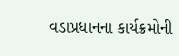વડાપ્રધાનના કાર્યક્રમોની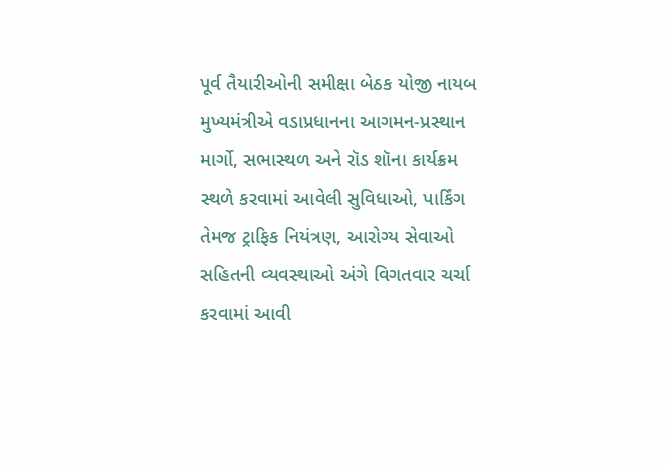પૂર્વ તૈયારીઓની સમીક્ષા બેઠક યોજી નાયબ મુખ્યમંત્રીએ વડાપ્રધાનના આગમન-પ્રસ્થાન માર્ગો, સભાસ્થળ અને રૉડ શૉના કાર્યક્રમ સ્થળે કરવામાં આવેલી સુવિધાઓ, પાર્કિંગ તેમજ ટ્રાફિક નિયંત્રણ, આરોગ્ય સેવાઓ સહિતની વ્યવસ્થાઓ અંગે વિગતવાર ચર્ચા કરવામાં આવી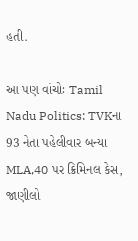હતી.

આ પણ વાંચોઃ Tamil Nadu Politics: TVKના 93 નેતા પહેલીવાર બન્યા MLA,40 પર ક્રિમિનલ કેસ, જાણીલો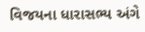વિજયના ધારાસભ્ય અંગે